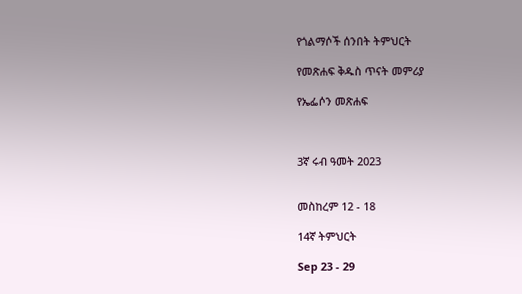የጎልማሶች ሰንበት ትምህርት

የመጽሐፍ ቅዱስ ጥናት መምሪያ

የኤፌሶን መጽሐፍ



3ኛ ሩብ ዓመት 2023


መስከረም 12 - 18

14ኛ ትምህርት

Sep 23 - 29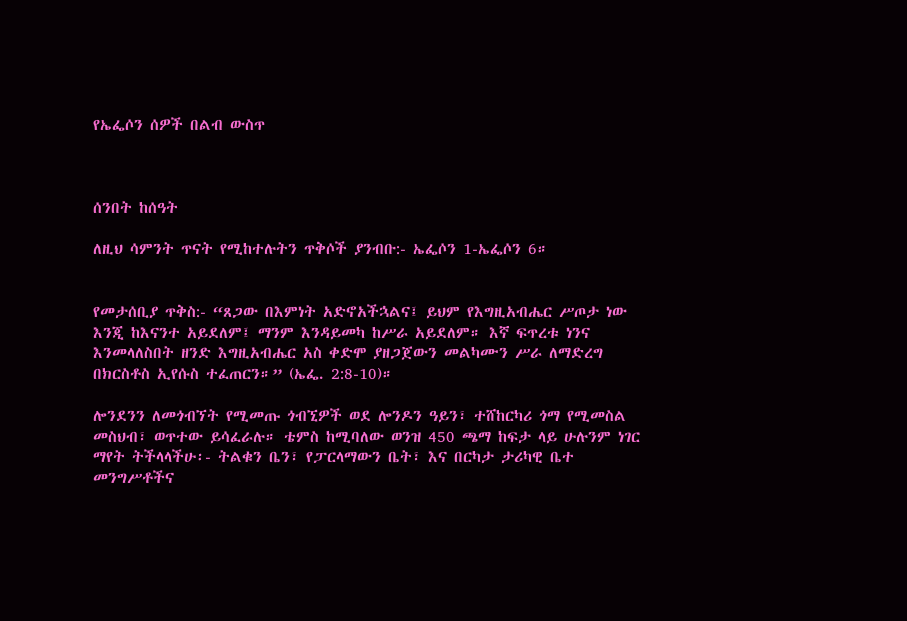የኤፌሶን ሰዎች በልብ ውስጥ



ሰንበት ከሰዓት

ለዚህ ሳምንት ጥናት የሚከተሉትን ጥቅሶች ያንብቡ:- ኤፌሶን 1-ኤፌሶን 6።


የመታሰቢያ ጥቅስ:- “ጸጋው በእምነት አድኖአችኋልና፤ ይህም የእግዚአብሔር ሥጦታ ነው እንጂ ከእናንተ አይደለም፤ ማንም እንዳይመካ ከሥራ አይደለም። እኛ ፍጥረቱ ነንና እንመላለስበት ዘንድ እግዚአብሔር አስ ቀድሞ ያዘጋጀውን መልካሙን ሥራ ለማድረግ በክርስቶስ ኢየሱስ ተፈጠርን።” (ኤፌ. 2:8-10)።

ሎንደንን ለመጎብኘት የሚመጡ ጎብኚዎች ወደ ሎንዶን ዓይን፣ ተሸከርካሪ ጎማ የሚመስል መስህብ፣ ወጥተው ይሳፈራሉ። ቴምስ ከሚባለው ወንዝ 450 ጫማ ከፍታ ላይ ሁሉንም ነገር ማየት ትችላላችሁ፡- ትልቁን ቤን፣ የፓርላማውን ቤት፣ እና በርካታ ታሪካዊ ቤተ መንግሥቶችና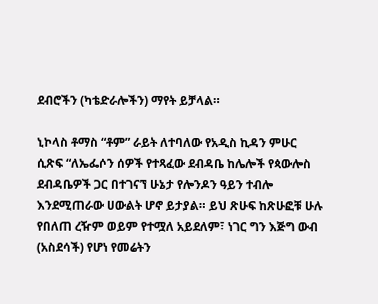ደብሮችን (ካቴድራሎችን) ማየት ይቻላል።

ኒኮላስ ቶማስ “ቶም” ራይት ለተባለው የአዲስ ኪዳን ምሁር ሲጽፍ “ለኤፌሶን ሰዎች የተጻፈው ደብዳቤ ከሌሎች የጳውሎስ ደብዳቤዎች ጋር በተገናኘ ሁኔታ የሎንዶን ዓይን ተብሎ እንደሚጠራው ሀውልት ሆኖ ይታያል። ይህ ጽሁፍ ከጽሁፎቹ ሁሉ የበለጠ ረዥም ወይም የተሟለ አይደለም፣ ነገር ግን እጅግ ውብ (አስደሳች) የሆነ የመሬትን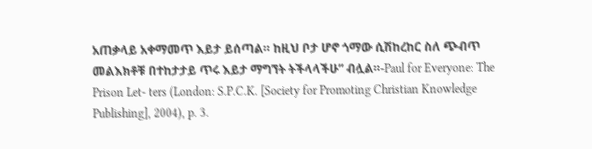አጠቃላይ አቀማመጥ እይታ ይሰጣል። ከዚህ ቦታ ሆኖ ጎማው ሲሽከረከር ስለ ጭብጥ መልእክቶቹ በተከታታይ ጥሩ እይታ ማግኘት ትችላላችሁ” ብሏል።-Paul for Everyone: The Prison Let- ters (London: S.P.C.K. [Society for Promoting Christian Knowledge Publishing], 2004), p. 3.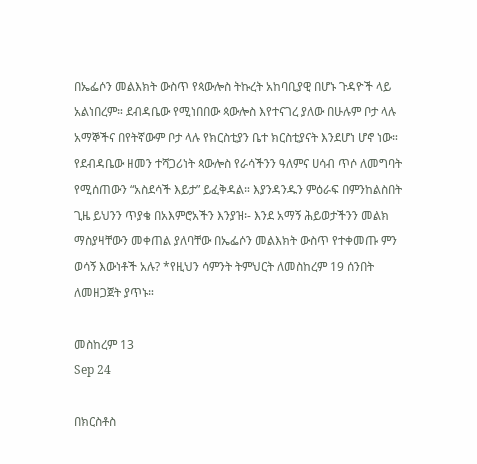በኤፌሶን መልእክት ውስጥ የጳውሎስ ትኩረት አከባቢያዊ በሆኑ ጉዳዮች ላይ አልነበረም። ደብዳቤው የሚነበበው ጳውሎስ እየተናገረ ያለው በሁሉም ቦታ ላሉ አማኞችና በየትኛውም ቦታ ላሉ የክርስቲያን ቤተ ክርስቲያናት እንደሆነ ሆኖ ነው። የደብዳቤው ዘመን ተሻጋሪነት ጳውሎስ የራሳችንን ዓለምና ሀሳብ ጥሶ ለመግባት የሚሰጠውን “አስደሳች እይታ” ይፈቅዳል። እያንዳንዱን ምዕራፍ በምንከልስበት ጊዜ ይህንን ጥያቄ በአእምሮአችን እንያዝ፡- እንደ አማኝ ሕይወታችንን መልክ ማስያዛቸውን መቀጠል ያለባቸው በኤፌሶን መልእክት ውስጥ የተቀመጡ ምን ወሳኝ እውነቶች አሉ? *የዚህን ሳምንት ትምህርት ለመስከረም 19 ሰንበት ለመዘጋጀት ያጥኑ።

መስከረም 13
Sep 24

በክርስቶስ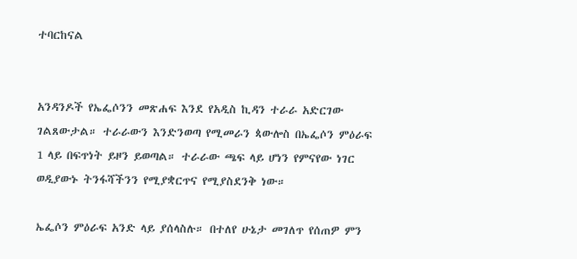ተባርከናል


አንዳንዶች የኤፌሶንን መጽሐፍ እንደ የአዲስ ኪዳን ተራራ አድርገው ገልጸውታል። ተራራውን እንድንወጣ የሚመራን ጳውሎስ በኤፌሶን ምዕራፍ 1 ላይ በፍጥነት ይዞን ይወጣል። ተራራው ጫፍ ላይ ሆነን የምናየው ነገር ወዲያውኑ ትንፋሻችንን የሚያቋርጥና የሚያስደንቅ ነው።

ኤፌሶን ምዕራፍ አንድ ላይ ያሰላስሉ። በተለየ ሁኔታ መገለጥ የሰጠዎ ምን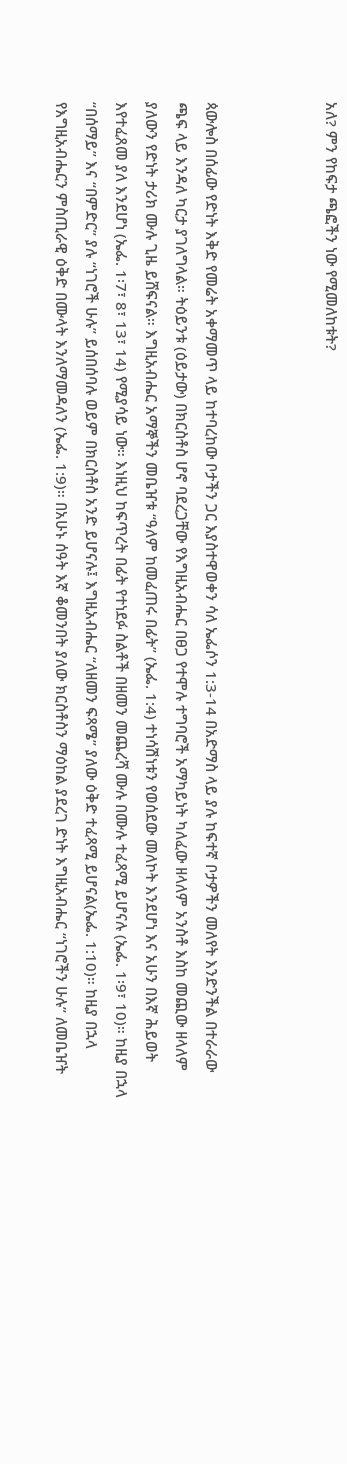አለ? ምን የከፍታ ጫፎችን ነው የሚመለከቱት?



ጳውሎስ በሰፊው የድነት እቅድ የመሬት አቀማመጥ ላይ ከተባረከው ቦታችን ጋር እያስተዋወቀን ሳለ ኤፌሶን 1:3-14 በአድማስ ላይ ያሉ ከፍተኛ ቦታዎችን መለየት እንድንችል በተራራው ጫፍ ላይ እንዳለ ካርታ ያገለግላል። ትዕይንቱ (ዕይታው) በክርስቶስ ሆኖ ባደረጋቸው የእግዚአብሔር በፀጋ የተሞሉ ተግባሮች አማካይነት ካለፈው ዘላለም አንስቶ እስከ መጪው ዘላለም ያለውን የድነት ታሪክ ሙሉ ጊዜ ይሸፍናል። እግዚአብሔር አማኞችን መቤዠቱ “ዓለም ከመፈጠሩ በፊት” (ኤፌ. 1:4) ተነሳሽነቱን የወሰደው መለኮት እንደሆነ እና አሁን በእኛ ሕይወት እየተፈጸመ ያለ እንደሆነ (ኤፌ. 1፡7፣ 8፣ 13፣ 14) የሚያሳይ ነው። እነዚህ ከፍጥረት በፊት የተነደፉ ስልቶች በዘመን መጨረሻ ሙሉ በሙሉ ተፈጻሚ ይሆናሉ (ኤፌ. 1፡9፣ 10)። ከዚያ በኋላ “በሰማይ” እና “በምድር” ያሉ “ነገሮች ሁሉ” ይሰበሰባሉ ወይም በክርስቶስ አንድ ይሆናሉ፤ እግዚአብሔር “ለዘመን ፍጻሜ” ያለው ዕቅድ ተፈጻሚ ይሆናል(ኤፌ. 1:10)። ከዚያ በኋላ የእግዚአብሔርን ምስጢራዊ ዕቅድ በሙላት እንለማመዳለን (ኤፌ. 1:9)። በአሁኑ ሰዓት እኛ ቆመንበት ያለው ክርስቶስን ማዕከል ያደረገ ድነት እግዚአብሔር “ነገሮችን ሁሉ” ለመቤዠት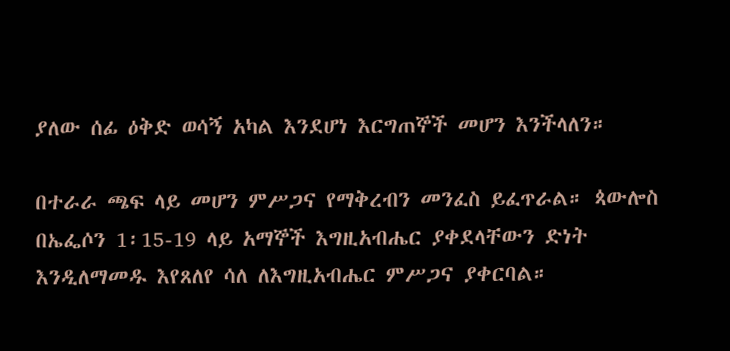ያለው ሰፊ ዕቅድ ወሳኝ አካል እንደሆነ እርግጠኞች መሆን እንችላለን።

በተራራ ጫፍ ላይ መሆን ምሥጋና የማቅረብን መንፈስ ይፈጥራል። ጳውሎስ በኤፌሶን 1፡15-19 ላይ አማኞች እግዚአብሔር ያቀደላቸውን ድነት እንዲለማመዱ እየጸለየ ሳለ ለእግዚአብሔር ምሥጋና ያቀርባል።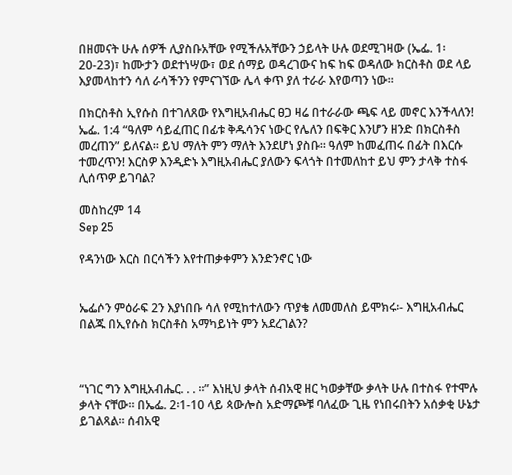በዘመናት ሁሉ ሰዎች ሊያስቡአቸው የሚችሉአቸውን ኃይላት ሁሉ ወደሚገዛው (ኤፌ. 1፡20-23)፣ ከሙታን ወደተነሣው፣ ወደ ሰማይ ወዳረገውና ከፍ ከፍ ወዳለው ክርስቶስ ወደ ላይ እያመላከተን ሳለ ራሳችንን የምናገኘው ሌላ ቀጥ ያለ ተራራ እየወጣን ነው።

በክርስቶስ ኢየሱስ በተገለጸው የእግዚአብሔር ፀጋ ዛሬ በተራራው ጫፍ ላይ መኖር እንችላለን! ኤፌ. 1:4 “ዓለም ሳይፈጠር በፊቱ ቅዱሳንና ነውር የሌለን በፍቅር እንሆን ዘንድ በክርስቶስ መረጠን” ይለናል። ይህ ማለት ምን ማለት እንደሆነ ያስቡ። ዓለም ከመፈጠሩ በፊት በእርሱ ተመረጥን! እርስዎ እንዲድኑ እግዚአብሔር ያለውን ፍላጎት በተመለከተ ይህ ምን ታላቅ ተስፋ ሊሰጥዎ ይገባል?

መስከረም 14
Sep 25

የዳንነው እርስ በርሳችን እየተጠቃቀምን እንድንኖር ነው


ኤፌሶን ምዕራፍ 2ን እያነበቡ ሳለ የሚከተለውን ጥያቄ ለመመለስ ይሞክሩ፡- እግዚአብሔር በልጁ በኢየሱስ ክርስቶስ አማካይነት ምን አደረገልን?



“ነገር ግን እግዚአብሔር. . . ።” እነዚህ ቃላት ሰብአዊ ዘር ካወቃቸው ቃላት ሁሉ በተስፋ የተሞሉ ቃላት ናቸው። በኤፌ. 2፡1-10 ላይ ጳውሎስ አድማጮቹ ባለፈው ጊዜ የነበሩበትን አሰቃቂ ሁኔታ ይገልጻል። ሰብአዊ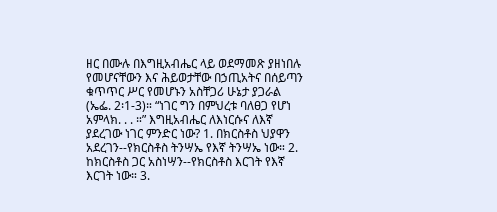ዘር በሙሉ በእግዚአብሔር ላይ ወደማመጽ ያዘነበሉ የመሆናቸውን እና ሕይወታቸው በኃጢአትና በሰይጣን ቁጥጥር ሥር የመሆኑን አስቸጋሪ ሁኔታ ያጋራል (ኤፌ. 2፡1-3)። “ነገር ግን በምህረቱ ባለፀጋ የሆነ አምላክ. . . ።” እግዚአብሔር ለእነርሱና ለእኛ ያደረገው ነገር ምንድር ነው? 1. በክርስቶስ ህያዋን አደረገን--የክርስቶስ ትንሣኤ የእኛ ትንሣኤ ነው። 2. ከክርስቶስ ጋር አስነሣን--የክርስቶስ እርገት የእኛ እርገት ነው። 3.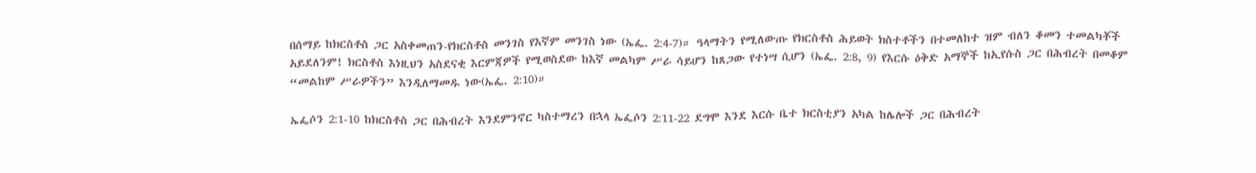በሰማይ ከክርስቶስ ጋር አስቀመጠን-የክርስቶስ መንገስ የእኛም መንገስ ነው (ኤፌ. 2:4-7)። ዓላማትን የሚለውጡ የክርስቶስ ሕይወት ክስተቶችን በተመለከተ ዝም ብለን ቆመን ተመልካቾች አይደለንም! ክርስቶስ እነዚህን አስደናቂ እርምጃዎች የሚወስደው ከእኛ መልካም ሥራ ሳይሆን ከጸጋው የተነሣ ሲሆን (ኤፌ. 2:8, 9) የእርሱ ዕቅድ አማኞች ከኢየሱስ ጋር በሕብረት በመቆም “መልከም ሥራዎችን” እንዲለማመዱ ነው(ኤፌ. 2:10)።

ኤፌሶን 2:1-10 ከክርስቶስ ጋር በሕብረት እንደምንኖር ካስተማረን በኋላ ኤፌሶን 2:11-22 ደግሞ እንደ እርሱ ቤተ ክርስቲያን አካል ከሌሎች ጋር በሕብረት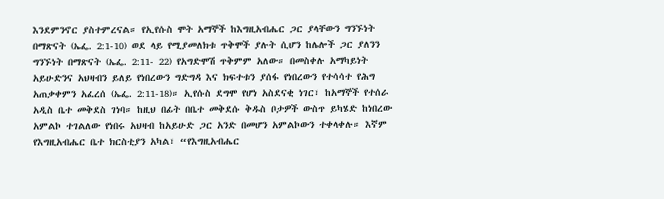እንደምንኖር ያስተምረናል። የኢየሱስ ሞት አማኞች ከእግዚአብሔር ጋር ያላቸውን ግንኙነት በማጽናት (ኤፌ. 2:1-10) ወደ ላይ የሚያመለክቱ ጥቅሞች ያሉት ሲሆን ከሌሎች ጋር ያለንን ግንኙነት በማጽናት (ኤፌ. 2:11- 22) የአግድሞሽ ጥቅምም አለው። በመስቀሉ አማካይነት አይሁድንና አህዛብን ይለይ የነበረውን ግድግዳ እና ክፍተቱን ያሰፋ የነበረውን የተሳሳተ የሕግ አጠቃቀምን አፈረሰ (ኤፌ. 2:11-18)። ኢየሱስ ደግሞ የሆነ አስደናቂ ነገር፣ ከአማኞች የተሰራ አዲስ ቤተ መቅደስ ገነባ። ከዚህ በፊት በቤተ መቅደሱ ቅዱስ ቦታዎች ውስጥ ይካሄድ ከነበረው አምልኮ ተገልለው የነበሩ አህዛብ ከአይሁድ ጋር አንድ በመሆን አምልኮውን ተቀላቀሉ። እኛም የእግዚአብሔር ቤተ ክርስቲያን አካል፣ “የእግዚአብሔር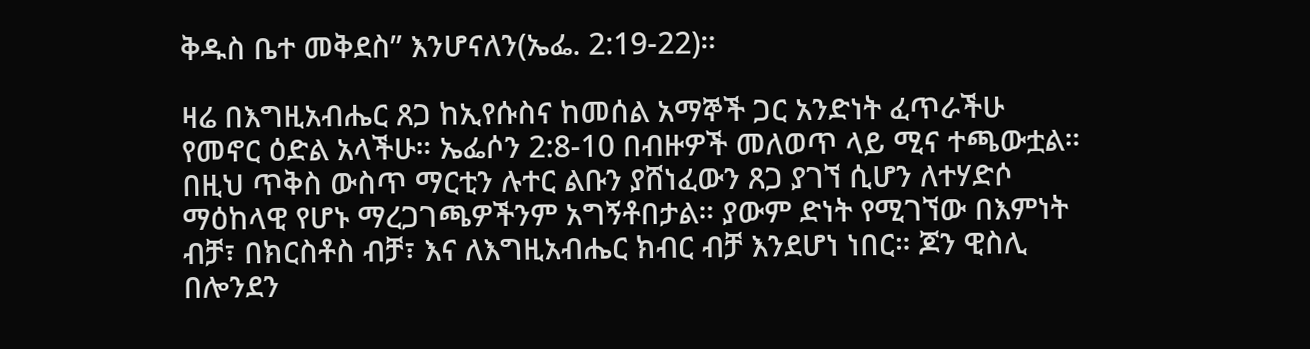ቅዱስ ቤተ መቅደስ” እንሆናለን(ኤፌ. 2:19-22)።

ዛሬ በእግዚአብሔር ጸጋ ከኢየሱስና ከመሰል አማኞች ጋር አንድነት ፈጥራችሁ የመኖር ዕድል አላችሁ። ኤፌሶን 2:8-10 በብዙዎች መለወጥ ላይ ሚና ተጫውቷል። በዚህ ጥቅስ ውስጥ ማርቲን ሉተር ልቡን ያሸነፈውን ጸጋ ያገኘ ሲሆን ለተሃድሶ ማዕከላዊ የሆኑ ማረጋገጫዎችንም አግኝቶበታል። ያውም ድነት የሚገኘው በእምነት ብቻ፣ በክርስቶስ ብቻ፣ እና ለእግዚአብሔር ክብር ብቻ እንደሆነ ነበር። ጆን ዊስሊ በሎንደን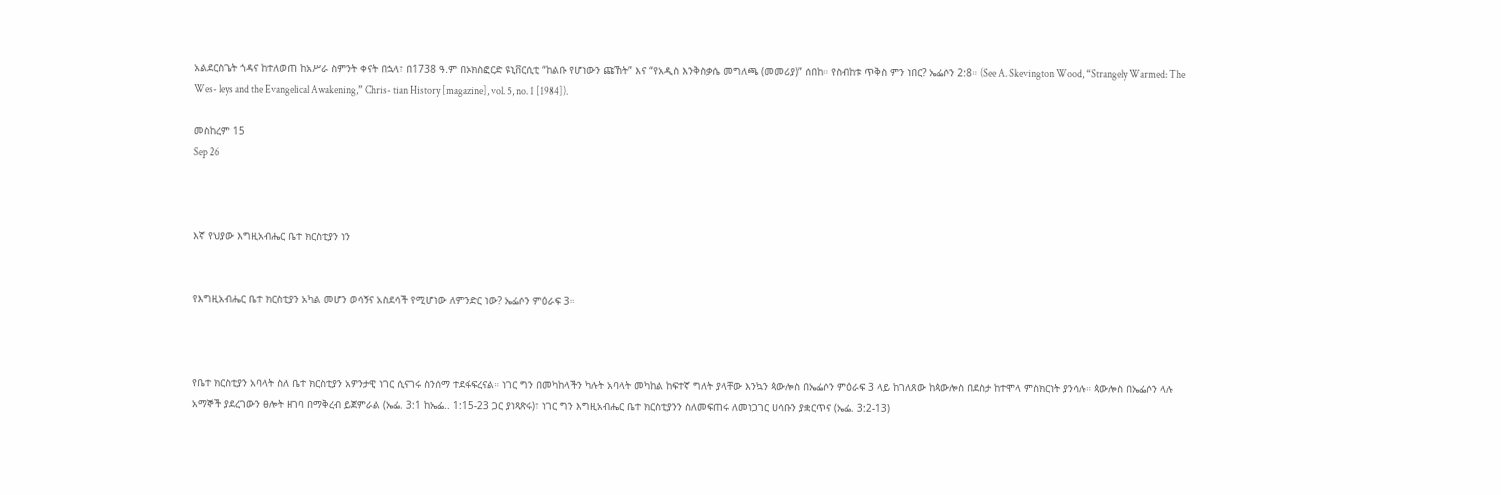አልደርስጌት ጎዳና ከተለወጠ ከአሥራ ስምንት ቀናት በኋላ፣ በ1738 ዓ.ም በኦክስፎርድ ዩኒቨርሲቲ “ከልቡ የሆነውን ጩኸት” እና “የአዲስ እንቅስቃሴ መግለጫ (መመሪያ)” ሰበከ። የስብከቱ ጥቅስ ምን ነበር? ኤፌሶን 2:8። (See A. Skevington Wood, “Strangely Warmed: The Wes- leys and the Evangelical Awakening,” Chris- tian History [magazine], vol. 5, no. 1 [1984]).

መስከረም 15
Sep 26



እኛ የህያው እግዚአብሔር ቤተ ክርስቲያን ነን


የእግዚአብሔር ቤተ ክርስቲያን አካል መሆን ወሳኝና አስደሳች የሚሆነው ለምንድር ነው? ኤፌሶን ምዕራፍ 3።



የቤተ ክርስቲያን አባላት ስለ ቤተ ክርስቲያን አዎንታዊ ነገር ሲናገሩ ስንሰማ ተደፋፍረናል። ነገር ግን በመካከላችን ካሉት አባላት መካከል ከፍተኛ ግለት ያላቸው እንኳን ጳውሎስ በኤፌሶን ምዕራፍ 3 ላይ ከገለጸው ከጳውሎስ በደስታ ከተሞላ ምስክርነት ያንሳሉ። ጳውሎስ በኤፌሶን ላሉ አማኞች ያደረገውን ፀሎት ዘገባ በማቅረብ ይጀምራል (ኤፌ. 3:1 ከኤፌ.. 1:15-23 ጋር ያነጻጽሩ)፣ ነገር ግን እግዚአብሔር ቤተ ክርስቲያንን ስለመፍጠሩ ለመነጋገር ሀሳቡን ያቋርጥና (ኤፌ. 3:2-13)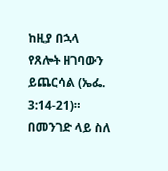ከዚያ በኋላ የጸሎት ዘገባውን ይጨርሳል (ኤፌ. 3:14-21)። በመንገድ ላይ ስለ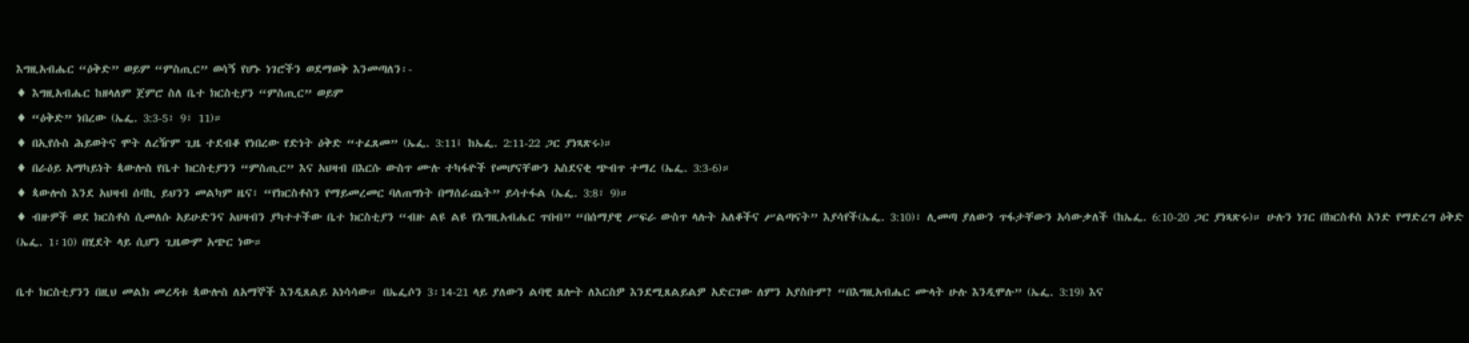እግዚአብሔር “ዕቅድ” ወይም “ምስጢር” ወሳኝ የሆኑ ነገሮችን ወደማወቅ እንመጣለን፡-
♦ እግዚአብሔር ከዘላለም ጀምሮ ስለ ቤተ ክርስቲያን “ምስጢር” ወይም
♦ “ዕቅድ” ነበረው (ኤፌ. 3:3-5፣ 9፣ 11)።
♦ በኢየሱስ ሕይወትና ሞት ለረዥም ጊዜ ተደብቆ የነበረው የድነት ዕቅድ “ተፈጸመ” (ኤፌ. 3:11፤ ከኤፌ. 2:11-22 ጋር ያነጻጽሩ)።
♦ በራዕይ አማካይነት ጳውሎስ የቤተ ክርስቲያንን “ምስጢር” እና አህዛብ በእርሱ ውስጥ ሙሉ ተካፋዮች የመሆናቸውን አስደናቂ ጭብጥ ተማረ (ኤፌ. 3:3-6)።
♦ ጳውሎስ እንደ አህዛብ ሰባኪ ይህንን መልካም ዜና፣ “የክርስቶስን የማይመረመር ባለጠግነት በማሰራጨት” ይሳተፋል (ኤፌ. 3:8፣ 9)።
♦ ብዙዎች ወደ ክርስቶስ ሲመለሱ አይሁድንና አህዛብን ያካተተችው ቤተ ክርስቲያን “ብዙ ልዩ ልዩ የእግዚአብሔር ጥበብ” “በሰማያዊ ሥፍራ ውስጥ ላሉት አለቆችና ሥልጣናት” እያሳየች(ኤፌ. 3:10)፣ ሊመጣ ያለውን ጥፋታቸውን አሳውቃለች (ከኤፌ. 6:10-20 ጋር ያነጻጽሩ)። ሁሉን ነገር በክርስቶስ አንድ የማድረግ ዕቅድ (ኤፌ. 1፡10) በሂደት ላይ ሲሆን ጊዜውም አጭር ነው።

ቤተ ክርስቲያንን በዚህ መልክ መረዳቱ ጳውሎስ ለአማኞች እንዲጸልይ አነሳሳው። በኤፌሶን 3፡14-21 ላይ ያለውን ልባዊ ጸሎት ለእርስዎ እንደሚጸልይልዎ አድርገው ለምን አያስቡም? “በእግዚአብሔር ሙላት ሁሉ እንዲሞሉ” (ኤፌ. 3:19) እና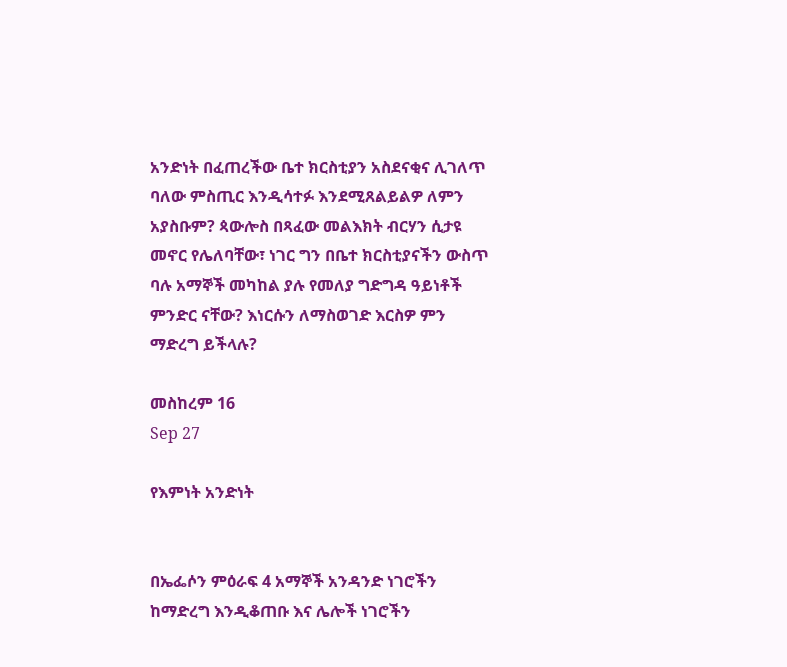አንድነት በፈጠረችው ቤተ ክርስቲያን አስደናቂና ሊገለጥ ባለው ምስጢር እንዲሳተፉ እንደሚጸልይልዎ ለምን አያስቡም? ጳውሎስ በጻፈው መልእክት ብርሃን ሲታዩ መኖር የሌለባቸው፣ ነገር ግን በቤተ ክርስቲያናችን ውስጥ ባሉ አማኞች መካከል ያሉ የመለያ ግድግዳ ዓይነቶች ምንድር ናቸው? እነርሱን ለማስወገድ እርስዎ ምን ማድረግ ይችላሉ?

መስከረም 16
Sep 27

የእምነት አንድነት


በኤፌሶን ምዕራፍ 4 አማኞች አንዳንድ ነገሮችን ከማድረግ እንዲቆጠቡ እና ሌሎች ነገሮችን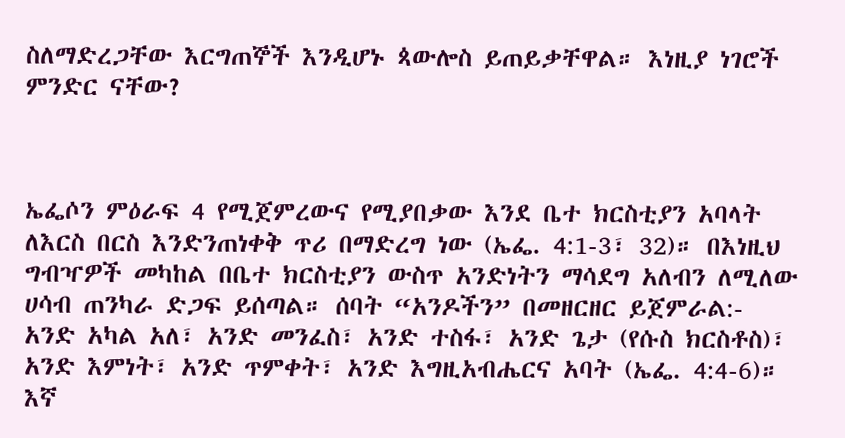ስለማድረጋቸው እርግጠኞች እንዲሆኑ ጳውሎስ ይጠይቃቸዋል። እነዚያ ነገሮች ምንድር ናቸው?



ኤፌሶን ምዕራፍ 4 የሚጀምረውና የሚያበቃው እንደ ቤተ ክርስቲያን አባላት ለእርስ በርስ እንድንጠነቀቅ ጥሪ በማድረግ ነው (ኤፌ. 4:1-3፣ 32)። በእነዚህ ግብዣዎች መካከል በቤተ ክርስቲያን ውስጥ አንድነትን ማሳደግ አለብን ለሚለው ሀሳብ ጠንካራ ድጋፍ ይሰጣል። ሰባት “አንዶችን” በመዘርዘር ይጀምራል:- አንድ አካል አለ፣ አንድ መንፈስ፣ አንድ ተስፋ፣ አንድ ጌታ (የሱስ ክርስቶስ)፣ አንድ እምነት፣ አንድ ጥምቀት፣ አንድ እግዚአብሔርና አባት (ኤፌ. 4:4-6)። እኛ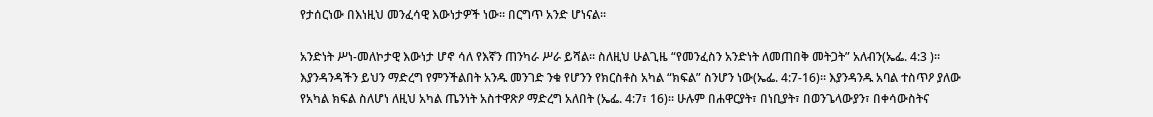የታሰርነው በእነዚህ መንፈሳዊ እውነታዎች ነው። በርግጥ አንድ ሆነናል።

አንድነት ሥነ-መለኮታዊ እውነታ ሆኖ ሳለ የእኛን ጠንካራ ሥራ ይሻል። ስለዚህ ሁልጊዜ “የመንፈስን አንድነት ለመጠበቅ መትጋት” አለብን(ኤፌ. 4:3 )። እያንዳንዳችን ይህን ማድረግ የምንችልበት አንዱ መንገድ ንቁ የሆንን የክርስቶስ አካል “ክፍል” ስንሆን ነው(ኤፌ. 4:7-16)። እያንዳንዱ አባል ተስጥዖ ያለው የአካል ክፍል ስለሆነ ለዚህ አካል ጤንነት አስተዋጽዖ ማድረግ አለበት (ኤፌ. 4:7፣ 16)። ሁሉም በሐዋርያት፣ በነቢያት፣ በወንጌላውያን፣ በቀሳውስትና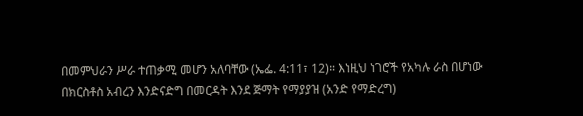በመምህራን ሥራ ተጠቃሚ መሆን አለባቸው (ኤፌ. 4:11፣ 12)። እነዚህ ነገሮች የአካሉ ራስ በሆነው በክርስቶስ አብረን እንድናድግ በመርዳት እንደ ጅማት የማያያዝ (አንድ የማድረግ)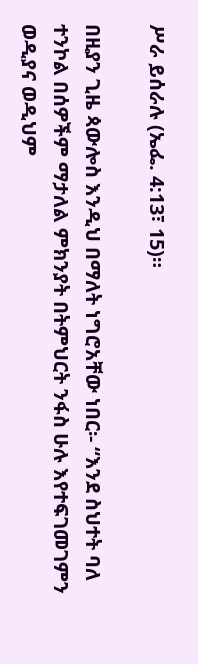ሥራ ይሰራሉ (ኤፌ. 4:13፣ 15)።

በዚያን ጊዜ ጳውሎስ እንዲህ በማለት ነግሮአቸው ነበር፡- “እንደ ስህተት ባለ ተንኮል በሰዎችም ማታለል ምክንያት በትምህርት ንፋስ ሁሉ እየተፍገመገምን ወዲያና ወዲህም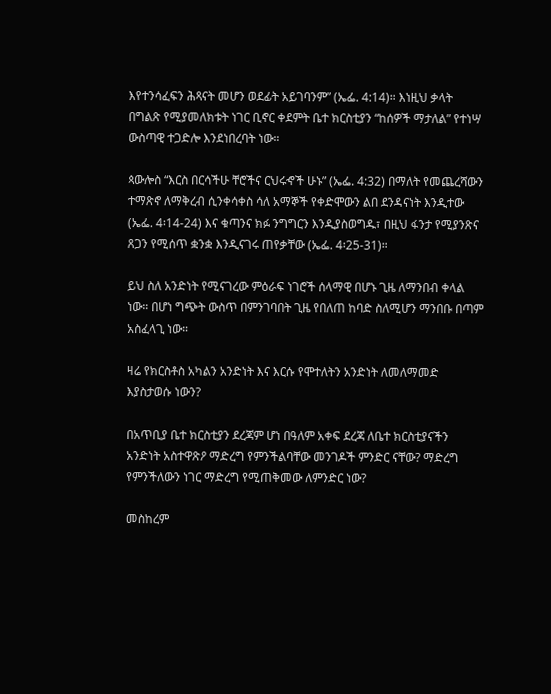እየተንሳፈፍን ሕጻናት መሆን ወደፊት አይገባንም” (ኤፌ. 4:14)። እነዚህ ቃላት በግልጽ የሚያመለክቱት ነገር ቢኖር ቀደምት ቤተ ክርስቲያን “ከሰዎች ማታለል” የተነሣ ውስጣዊ ተጋድሎ እንደነበረባት ነው።

ጳውሎስ “እርስ በርሳችሁ ቸሮችና ርህሩኆች ሁኑ” (ኤፌ. 4:32) በማለት የመጨረሻውን ተማጽኖ ለማቅረብ ሲንቀሳቀስ ሳለ አማኞች የቀድሞውን ልበ ደንዳናነት እንዲተው (ኤፌ. 4፡14-24) እና ቁጣንና ክፉ ንግግርን እንዲያስወግዱ፣ በዚህ ፋንታ የሚያንጽና ጸጋን የሚሰጥ ቋንቋ እንዲናገሩ ጠየቃቸው (ኤፌ. 4፡25-31)።

ይህ ስለ አንድነት የሚናገረው ምዕራፍ ነገሮች ሰላማዊ በሆኑ ጊዜ ለማንበብ ቀላል ነው። በሆነ ግጭት ውስጥ በምንገባበት ጊዜ የበለጠ ከባድ ስለሚሆን ማንበቡ በጣም አስፈላጊ ነው።

ዛሬ የክርስቶስ አካልን አንድነት እና እርሱ የሞተለትን አንድነት ለመለማመድ እያስታወሱ ነውን?

በአጥቢያ ቤተ ክርስቲያን ደረጃም ሆነ በዓለም አቀፍ ደረጃ ለቤተ ክርስቲያናችን አንድነት አስተዋጽዖ ማድረግ የምንችልባቸው መንገዶች ምንድር ናቸው? ማድረግ የምንችለውን ነገር ማድረግ የሚጠቅመው ለምንድር ነው?

መስከረም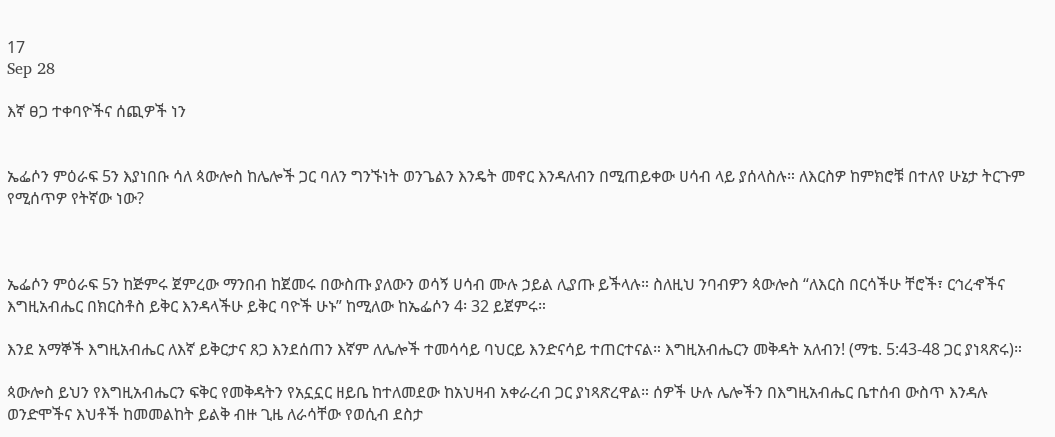17
Sep 28

እኛ ፀጋ ተቀባዮችና ሰጪዎች ነን


ኤፌሶን ምዕራፍ 5ን እያነበቡ ሳለ ጳውሎስ ከሌሎች ጋር ባለን ግንኙነት ወንጌልን እንዴት መኖር እንዳለብን በሚጠይቀው ሀሳብ ላይ ያሰላስሉ። ለእርስዎ ከምክሮቹ በተለየ ሁኔታ ትርጉም የሚሰጥዎ የትኛው ነው?



ኤፌሶን ምዕራፍ 5ን ከጅምሩ ጀምረው ማንበብ ከጀመሩ በውስጡ ያለውን ወሳኝ ሀሳብ ሙሉ ኃይል ሊያጡ ይችላሉ። ስለዚህ ንባብዎን ጳውሎስ “ለእርስ በርሳችሁ ቸሮች፣ ርኅረኆችና እግዚአብሔር በክርስቶስ ይቅር እንዳላችሁ ይቅር ባዮች ሁኑ” ከሚለው ከኤፌሶን 4፡ 32 ይጀምሩ።

እንደ አማኞች እግዚአብሔር ለእኛ ይቅርታና ጸጋ እንደሰጠን እኛም ለሌሎች ተመሳሳይ ባህርይ እንድናሳይ ተጠርተናል። እግዚአብሔርን መቅዳት አለብን! (ማቴ. 5:43-48 ጋር ያነጻጽሩ)።

ጳውሎስ ይህን የእግዚአብሔርን ፍቅር የመቅዳትን የአኗኗር ዘይቤ ከተለመደው ከአህዛብ አቀራረብ ጋር ያነጻጽረዋል። ሰዎች ሁሉ ሌሎችን በእግዚአብሔር ቤተሰብ ውስጥ እንዳሉ ወንድሞችና እህቶች ከመመልከት ይልቅ ብዙ ጊዜ ለራሳቸው የወሲብ ደስታ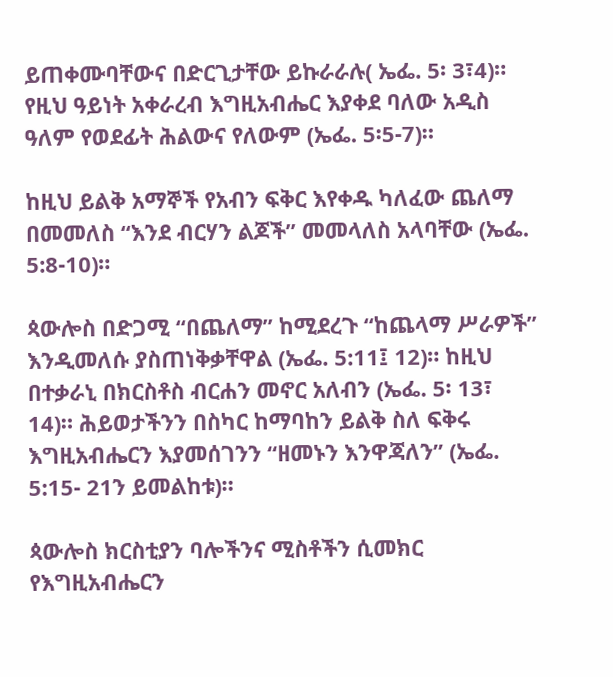ይጠቀሙባቸውና በድርጊታቸው ይኩራራሉ( ኤፌ. 5፡ 3፣4)። የዚህ ዓይነት አቀራረብ እግዚአብሔር እያቀደ ባለው አዲስ ዓለም የወደፊት ሕልውና የለውም (ኤፌ. 5፡5-7)።

ከዚህ ይልቅ አማኞች የአብን ፍቅር እየቀዱ ካለፈው ጨለማ በመመለስ “እንደ ብርሃን ልጆች” መመላለስ አላባቸው (ኤፌ. 5:8-10)።

ጳውሎስ በድጋሚ “በጨለማ” ከሚደረጉ “ከጨላማ ሥራዎች” እንዲመለሱ ያስጠነቅቃቸዋል (ኤፌ. 5:11፤ 12)። ከዚህ በተቃራኒ በክርስቶስ ብርሐን መኖር አለብን (ኤፌ. 5፡ 13፣ 14)። ሕይወታችንን በስካር ከማባከን ይልቅ ስለ ፍቅሩ እግዚአብሔርን እያመሰገንን “ዘመኑን እንዋጃለን” (ኤፌ. 5:15- 21ን ይመልከቱ)።

ጳውሎስ ክርስቲያን ባሎችንና ሚስቶችን ሲመክር የእግዚአብሔርን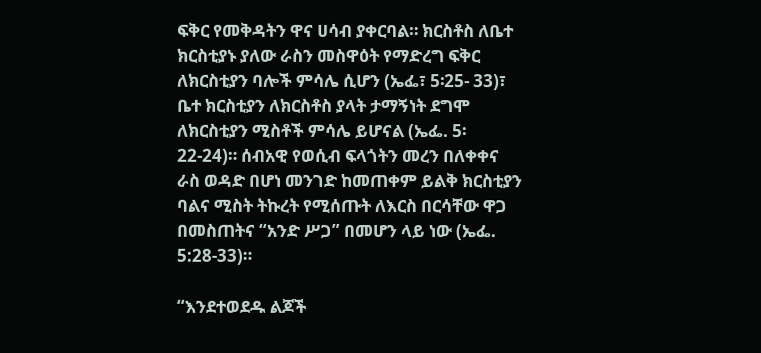ፍቅር የመቅዳትን ዋና ሀሳብ ያቀርባል። ክርስቶስ ለቤተ ክርስቲያኑ ያለው ራስን መስዋዕት የማድረግ ፍቅር ለክርስቲያን ባሎች ምሳሌ ሲሆን (ኤፌ፣ 5፡25- 33)፣ ቤተ ክርስቲያን ለክርስቶስ ያላት ታማኝነት ደግሞ ለክርስቲያን ሚስቶች ምሳሌ ይሆናል (ኤፌ. 5፡22-24)። ሰብአዊ የወሲብ ፍላጎትን መረን በለቀቀና ራስ ወዳድ በሆነ መንገድ ከመጠቀም ይልቅ ክርስቲያን ባልና ሚስት ትኩረት የሚሰጡት ለእርስ በርሳቸው ዋጋ በመስጠትና “አንድ ሥጋ” በመሆን ላይ ነው (ኤፌ. 5:28-33)።

“እንደተወደዱ ልጆች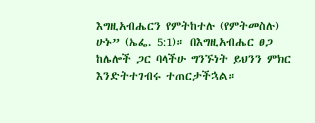እግዚአብሔርን የምትከተሉ (የምትመስሉ) ሁኑ” (ኤፌ. 5:1)። በእግዚአብሔር ፀጋ ከሌሎች ጋር ባላችሁ ግንኙነት ይህንን ምክር እንድትተገብሩ ተጠርታችኋል።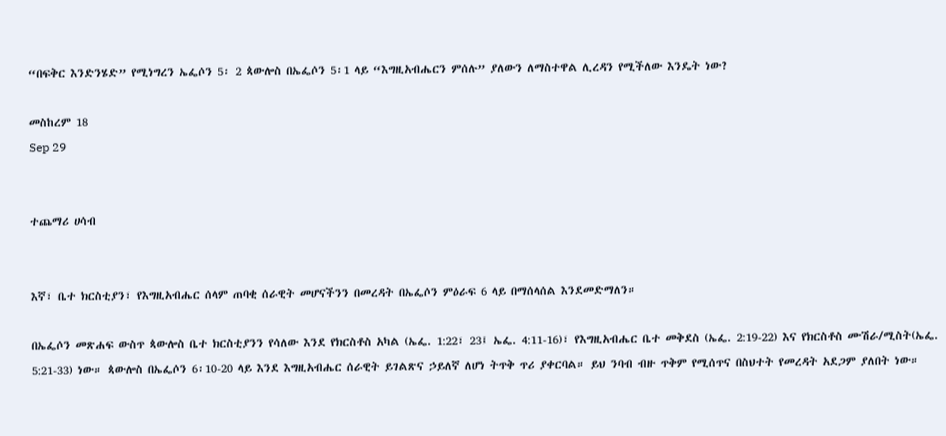“በፍቅር እንድንሄድ” የሚነግረን ኤፌሶን 5፡ 2 ጳውሎስ በኤፌሶን 5፡1 ላይ “እግዚአብሔርን ምሰሉ” ያለውን ለማስተዋል ሊረዳን የሚችለው እንዴት ነው?

መስከረም 18
Sep 29


ተጨማሪ ሀሳብ


እኛ፣ ቤተ ክርስቲያን፣ የእግዚአብሔር ሰላም ጠባቂ ሰራዊት መሆናችንን በመረዳት በኤፌሶን ምዕራፍ 6 ላይ በማሰላሰል እንደመድማለን።

በኤፌሶን መጽሐፍ ውስጥ ጳውሎስ ቤተ ክርስቲያንን የሳለው እንደ የክርስቶስ አካል (ኤፌ. 1:22፣ 23፤ ኤፌ. 4:11-16)፣ የእግዚአብሔር ቤተ መቅደስ (ኤፌ. 2:19-22) እና የክርስቶስ ሙሽራ/ሚስት(ኤፌ. 5:21-33) ነው። ጳውሎስ በኤፌሶን 6፡10-20 ላይ እንደ እግዚአብሔር ሰራዊት ይገልጽና ኃይለኛ ለሆነ ትጥቅ ጥሪ ያቀርባል። ይህ ንባብ ብዙ ጥቅም የሚሰጥና በስህተት የመረዳት አደጋም ያለበት ነው።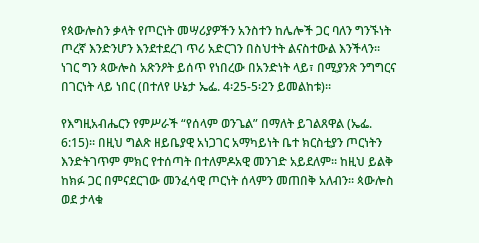የጳውሎስን ቃላት የጦርነት መሣሪያዎችን አንስተን ከሌሎች ጋር ባለን ግንኙነት ጦረኛ እንድንሆን እንደተደረገ ጥሪ አድርገን በስህተት ልናስተውል እንችላን። ነገር ግን ጳውሎስ አጽንዖት ይሰጥ የነበረው በአንድነት ላይ፣ በሚያንጽ ንግግርና በገርነት ላይ ነበር (በተለየ ሁኔታ ኤፌ. 4፡25-5፡2ን ይመልከቱ)።

የእግዚአብሔርን የምሥራች “የሰላም ወንጌል” በማለት ይገልጸዋል (ኤፌ. 6:15)። በዚህ ግልጽ ዘይቤያዊ አነጋገር አማካይነት ቤተ ክርስቲያን ጦርነትን እንድትገጥም ምክር የተሰጣት በተለምዶአዊ መንገድ አይደለም። ከዚህ ይልቅ ከክፉ ጋር በምናደርገው መንፈሳዊ ጦርነት ሰላምን መጠበቅ አለብን። ጳውሎስ ወደ ታላቁ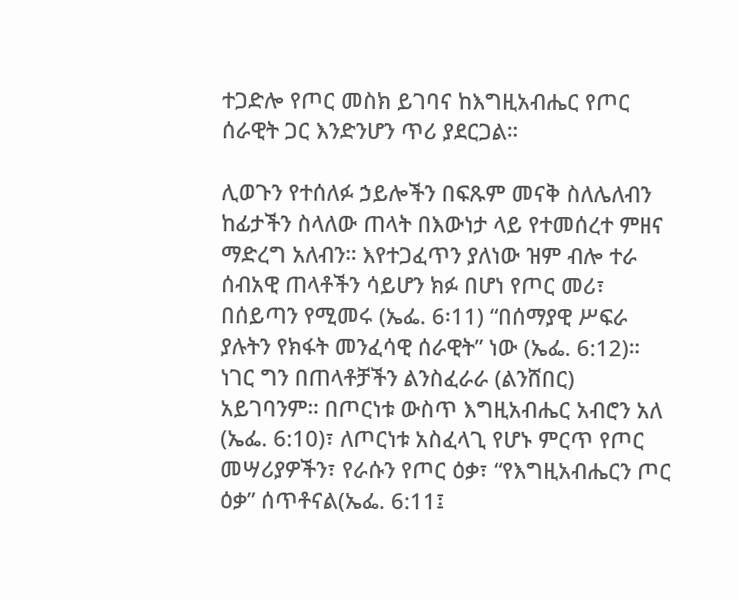ተጋድሎ የጦር መስክ ይገባና ከእግዚአብሔር የጦር ሰራዊት ጋር እንድንሆን ጥሪ ያደርጋል።

ሊወጉን የተሰለፉ ኃይሎችን በፍጹም መናቅ ስለሌለብን ከፊታችን ስላለው ጠላት በእውነታ ላይ የተመሰረተ ምዘና ማድረግ አለብን። እየተጋፈጥን ያለነው ዝም ብሎ ተራ ሰብአዊ ጠላቶችን ሳይሆን ክፉ በሆነ የጦር መሪ፣ በሰይጣን የሚመሩ (ኤፌ. 6፡11) “በሰማያዊ ሥፍራ ያሉትን የክፋት መንፈሳዊ ሰራዊት” ነው (ኤፌ. 6:12)። ነገር ግን በጠላቶቻችን ልንስፈራራ (ልንሸበር) አይገባንም። በጦርነቱ ውስጥ እግዚአብሔር አብሮን አለ (ኤፌ. 6:10)፣ ለጦርነቱ አስፈላጊ የሆኑ ምርጥ የጦር መሣሪያዎችን፣ የራሱን የጦር ዕቃ፣ “የእግዚአብሔርን ጦር ዕቃ” ሰጥቶናል(ኤፌ. 6:11፤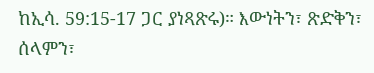ከኢሳ. 59:15-17 ጋር ያነጻጽሩ)። እውነትን፣ ጽድቅን፣ ሰላምን፣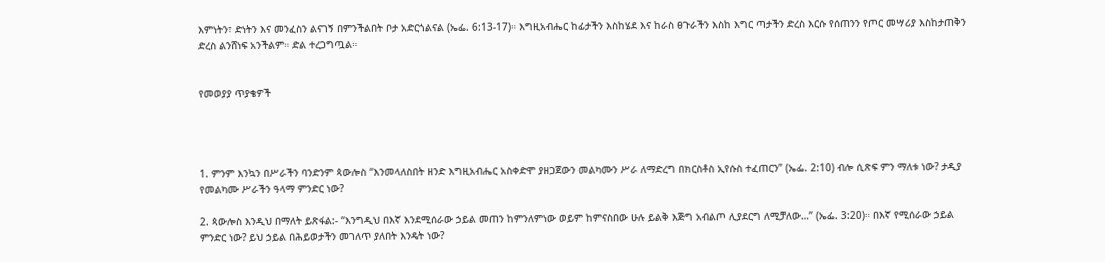እምነትን፣ ድነትን እና መንፈስን ልናገኝ በምንችልበት ቦታ አድርጎልናል (ኤፌ. 6:13-17)። እግዚአብሔር ከፊታችን እስከሄደ እና ከራስ ፀጉራችን እስከ እግር ጣታችን ድረስ እርሱ የሰጠንን የጦር መሣሪያ እስከታጠቅን ድረስ ልንሸነፍ አንችልም። ድል ተረጋግጧል።


የመወያያ ጥያቄዎች




1. ምንም እንኳን በሥራችን ባንድንም ጳውሎስ “እንመላለስበት ዘንድ እግዚአብሔር አስቀድሞ ያዘጋጀውን መልካሙን ሥራ ለማድረግ በክርስቶስ ኢየሱስ ተፈጠርን” (ኤፌ. 2:10) ብሎ ሲጽፍ ምን ማለቱ ነው? ታዲያ የመልካሙ ሥራችን ዓላማ ምንድር ነው?

2. ጳውሎስ እንዲህ በማለት ይጽፋል:- “እንግዲህ በእኛ እንደሚሰራው ኃይል መጠን ከምንለምነው ወይም ከምናስበው ሁሉ ይልቅ እጅግ አብልጦ ሊያደርግ ለሚቻለው…” (ኤፌ. 3:20)። በእኛ የሚሰራው ኃይል ምንድር ነው? ይህ ኃይል በሕይወታችን መገለጥ ያለበት እንዴት ነው?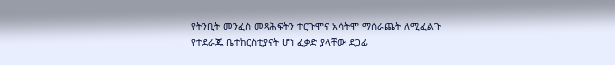የትንቢት መንፈስ መጻሕፍትን ተርጉሞና አሳትሞ ማሰራጨት ለሚፈልጉ የተደራጁ ቤተከርስቲያናት ሆነ ፈቃድ ያላቸው ደጋፊ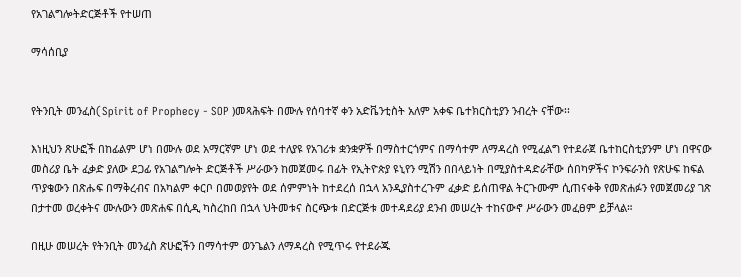የአገልግሎትድርጅቶች የተሠጠ

ማሳሰቢያ


የትንቢት መንፈስ(Spirit of Prophecy - SOP )መጻሕፍት በሙሉ የሰባተኛ ቀን አድቬንቲስት አለም አቀፍ ቤተክርስቲያን ንብረት ናቸው፡፡

እነዚህን ጽሁፎች በከፊልም ሆነ በሙሉ ወደ አማርኛም ሆነ ወደ ተለያዩ የአገሪቱ ቋንቋዎች በማስተርጎምና በማሳተም ለማዳረስ የሚፈልግ የተደራጀ ቤተከርስቲያንም ሆነ በዋናው መስሪያ ቤት ፈቃድ ያለው ደጋፊ የአገልግሎት ድርጅቶች ሥራውን ከመጀመሩ በፊት የኢትዮጵያ ዩኒየን ሚሽን በበላይነት በሚያስተዳድራቸው ሰበካዎችና ኮንፍራንስ የጽሁፍ ከፍል ጥያቄውን በጽሑፍ በማቅረብና በአካልም ቀርቦ በመወያየት ወደ ሰምምነት ከተደረሰ በኋላ አንዲያስተረጉም ፈቃድ ይሰጠዋል ትርጉሙም ሲጠናቀቅ የመጽሐፉን የመጀመሪያ ገጽ በታተመ ወረቀትና ሙሉውን መጽሐፍ በሲዲ ካስረከበ በኋላ ህትመቱና ስርጭቱ በድርጅቱ መተዳደሪያ ደንብ መሠረት ተከናውኖ ሥራውን መፈፀም ይቻላል።

በዚሁ መሠረት የትንቢት መንፈስ ጽሁፎችን በማሳተም ወንጌልን ለማዳረስ የሚጥሩ የተደራጁ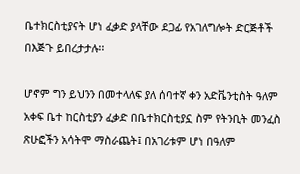ቤተክርስቲያናት ሆነ ፈቃድ ያላቸው ደጋፊ የአገለግሎት ድርጅቶች በእጅጉ ይበረታታሉ፡፡

ሆኖም ግን ይህንን በመተላለፍ ያለ ሰባተኛ ቀን አድቬንቲስት ዓለም አቀፍ ቤተ ከርስቲያን ፈቃድ በቤተክርስቲያኗ ስም የትንቢት መንፈስ ጽሁፎችን አሳትሞ ማስራጨት፤ በአገሪቱም ሆነ በዓለም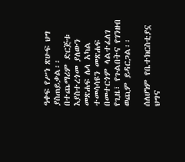ዓቀፍ የሥነ ጽሁፍ ህግ ያስጠይቃል፡፡ በተጨማሪም ድርጅቱ እያስተረጎመ ያለውን መጽሐፍ ሌላ አካል ተመሳሳዩን መጽሐፍ በመተርጎም ላልተፈለገ የጊዜ፣ የጉልበትና የገንዘብ ወጪም ይዳርጋል፡፡

ሰለሆነም የቤተክርስቲያኗ ህግና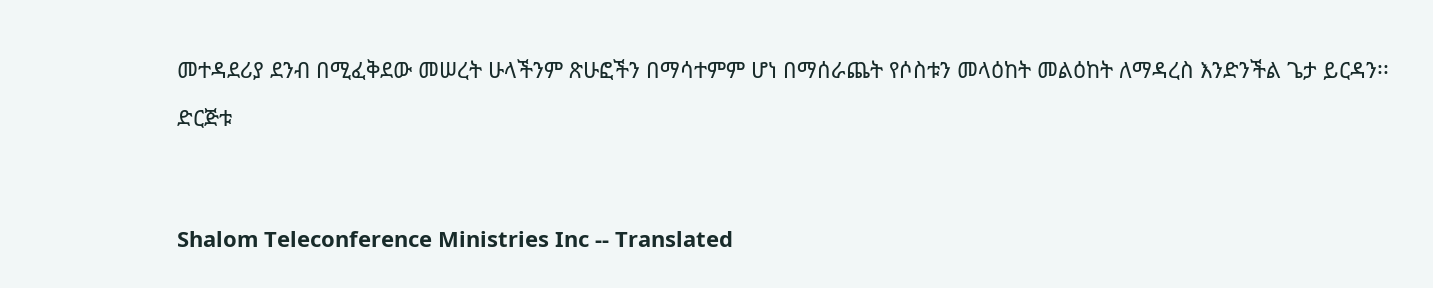መተዳደሪያ ደንብ በሚፈቅደው መሠረት ሁላችንም ጽሁፎችን በማሳተምም ሆነ በማሰራጨት የሶስቱን መላዕከት መልዕከት ለማዳረስ እንድንችል ጌታ ይርዳን፡፡

ድርጅቱ




Shalom Teleconference Ministries Inc -- Translated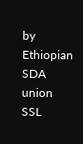by Ethiopian SDA union SSL